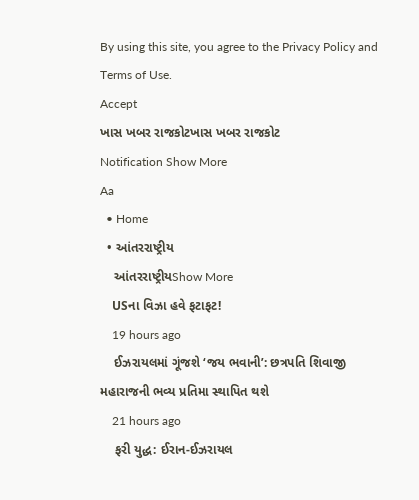By using this site, you agree to the Privacy Policy and Terms of Use.
Accept
ખાસ ખબર રાજકોટખાસ ખબર રાજકોટ
Notification Show More
Aa
  • Home
  • આંતરરાષ્ટ્રીય
    આંતરરાષ્ટ્રીયShow More
    USના વિઝા હવે ફટાફટ!
    19 hours ago
    ઈઝરાયલમાં ગૂંજશે ‘જય ભવાની’: છત્રપતિ શિવાજી મહારાજની ભવ્ય પ્રતિમા સ્થાપિત થશે
    21 hours ago
    ફરી યુદ્ધ: ઈરાન-ઈઝરાયલ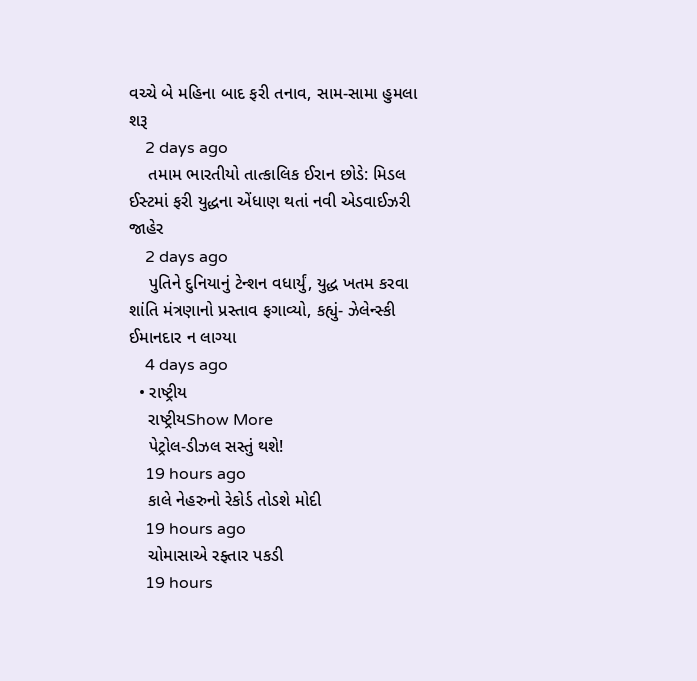વચ્ચે બે મહિના બાદ ફરી તનાવ, સામ-સામા હુમલા શરૂ
    2 days ago
    તમામ ભારતીયો તાત્કાલિક ઈરાન છોડે: મિડલ ઈસ્ટમાં ફરી યુદ્ધના એંધાણ થતાં નવી એડવાઈઝરી જાહેર
    2 days ago
    પુતિને દુનિયાનું ટેન્શન વધાર્યું, યુદ્ધ ખતમ કરવા શાંતિ મંત્રણાનો પ્રસ્તાવ ફગાવ્યો, કહ્યું- ઝેલેન્સ્કી ઈમાનદાર ન લાગ્યા
    4 days ago
  • રાષ્ટ્રીય
    રાષ્ટ્રીયShow More
    પેટ્રોલ-ડીઝલ સસ્તું થશે!
    19 hours ago
    કાલે નેહરુનો રેકોર્ડ તોડશે મોદી
    19 hours ago
    ચોમાસાએ રફ્તાર પકડી
    19 hours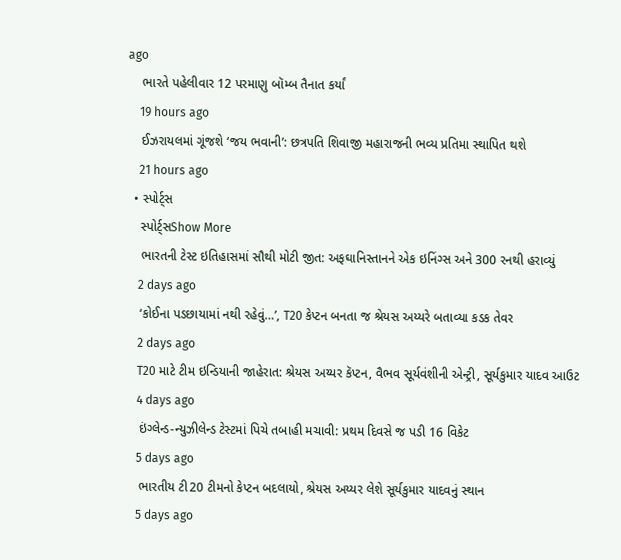ago
    ભારતે પહેલીવાર 12 પરમાણુ બૉમ્બ તૈનાત કર્યાં
    19 hours ago
    ઈઝરાયલમાં ગૂંજશે ‘જય ભવાની’: છત્રપતિ શિવાજી મહારાજની ભવ્ય પ્રતિમા સ્થાપિત થશે
    21 hours ago
  • સ્પોર્ટ્સ
    સ્પોર્ટ્સShow More
    ભારતની ટેસ્ટ ઇતિહાસમાં સૌથી મોટી જીત: અફઘાનિસ્તાનને એક ઇનિંગ્સ અને 300 રનથી હરાવ્યું
    2 days ago
    ‘કોઈના પડછાયામાં નથી રહેવું…’, T20 કેપ્ટન બનતા જ શ્રેયસ અય્યરે બતાવ્યા કડક તેવર
    2 days ago
    T20 માટે ટીમ ઇન્ડિયાની જાહેરાત: શ્રેયસ અય્યર કૅપ્ટન, વૈભવ સૂર્યવંશીની એન્ટ્રી, સૂર્યકુમાર યાદવ આઉટ
    4 days ago
    ઇંગ્લેન્ડ-ન્યુઝીલેન્ડ ટેસ્ટમાં પિચે તબાહી મચાવી: પ્રથમ દિવસે જ પડી 16 વિકેટ
    5 days ago
    ભારતીય ટી20 ટીમનો કેપ્ટન બદલાયો, શ્રેયસ અય્યર લેશે સૂર્યકુમાર યાદવનું સ્થાન
    5 days ago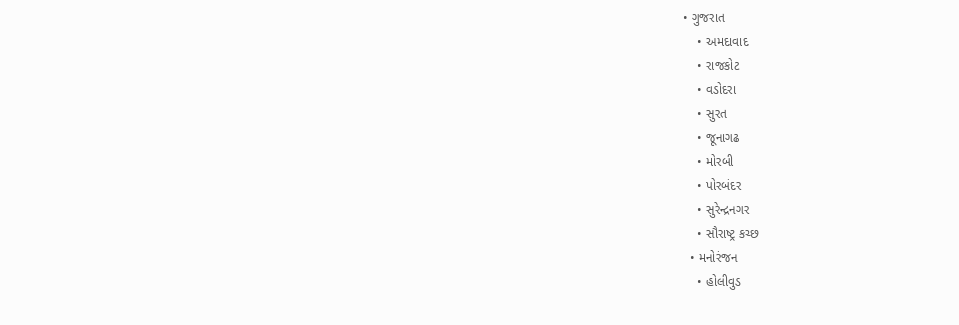• ગુજરાત
    • અમદાવાદ
    • રાજકોટ
    • વડોદરા
    • સુરત
    • જૂનાગઢ
    • મોરબી
    • પોરબંદર
    • સુરેન્દ્રનગર
    • સૌરાષ્ટ્ર કચ્છ
  • મનોરંજન
    • હોલીવુડ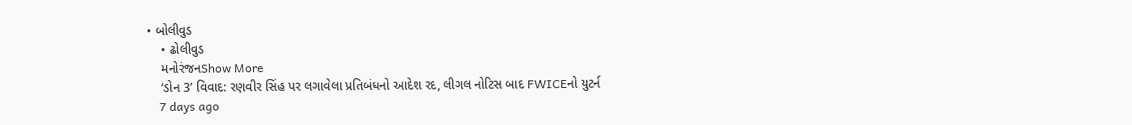• બોલીવુડ
    • ઢોલીવુડ
    મનોરંજનShow More
    ‘ડોન 3’ વિવાદ: રણવીર સિંહ પર લગાવેલા પ્રતિબંધનો આદેશ રદ, લીગલ નોટિસ બાદ FWICEનો યુટર્ન
    7 days ago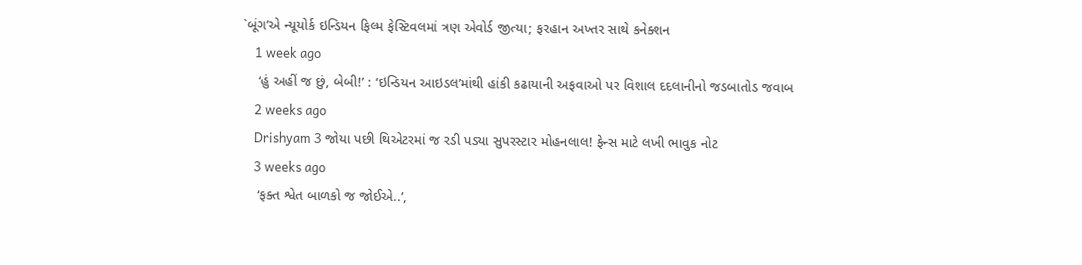`બૂંગ’એ ન્યૂયોર્ક ઇન્ડિયન ફિલ્મ ફેસ્ટિવલમાં ત્રણ એવોર્ડ જીત્યા; ફરહાન અખ્તર સાથે કનેક્શન
    1 week ago
    ‘હું અહીં જ છું, બેબી!’ : ‘ઇન્ડિયન આઇડલ’માંથી હાંકી કઢાયાની અફવાઓ પર વિશાલ દદલાનીનો જડબાતોડ જવાબ
    2 weeks ago
    Drishyam 3 જોયા પછી થિએટરમાં જ રડી પડ્યા સુપરસ્ટાર મોહનલાલ! ફેન્સ માટે લખી ભાવુક નોટ
    3 weeks ago
    ‘ફક્ત શ્વેત બાળકો જ જોઈએ..’,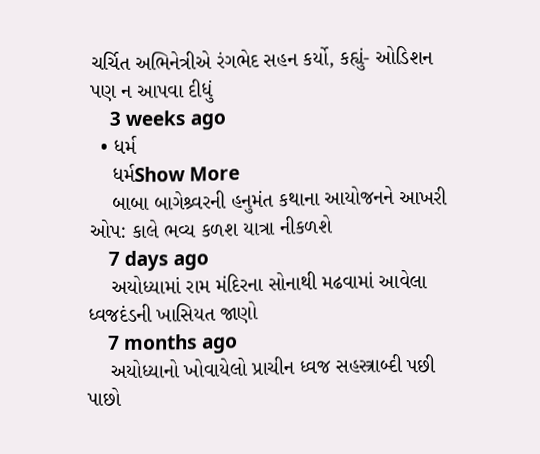ચર્ચિત અભિનેત્રીએ રંગભેદ સહન કર્યો, કહ્યું- ઓડિશન પણ ન આપવા દીધું
    3 weeks ago
  • ધર્મ
    ધર્મShow More
    બાબા બાગેશ્ર્વરની હનુમંત કથાના આયોજનને આખરી ઓપ: કાલે ભવ્ય કળશ યાત્રા નીકળશે
    7 days ago
    અયોધ્યામાં રામ મંદિરના સોનાથી મઢવામાં આવેલા ધ્વજદંડની ખાસિયત જાણો
    7 months ago
    અયોધ્યાનો ખોવાયેલો પ્રાચીન ધ્વજ સહસ્ત્રાબ્દી પછી પાછો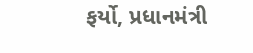ફર્યો, પ્રધાનમંત્રી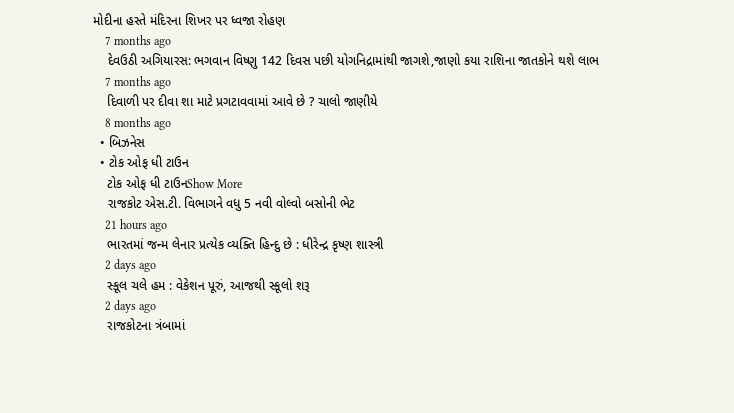મોદીના હસ્તે મંદિરના શિખર પર ધ્વજા રોહણ
    7 months ago
    દેવઉઠી અગિયારસ: ભગવાન વિષ્ણુ 142 દિવસ પછી યોગનિદ્રામાંથી જાગશે,જાણો કયા રાશિના જાતકોને થશે લાભ
    7 months ago
    દિવાળી પર દીવા શા માટે પ્રગટાવવામાં આવે છે ? ચાલો જાણીયે
    8 months ago
  • બિઝનેસ
  • ટોક ઓફ ધી ટાઉન
    ટોક ઓફ ધી ટાઉનShow More
    રાજકોટ એસ.ટી. વિભાગને વધુ 5 નવી વોલ્વો બસોની ભેટ
    21 hours ago
    ભારતમાં જન્મ લેનાર પ્રત્યેક વ્યક્તિ હિન્દુ છે : ધીરેન્દ્ર કૃષ્ણ શાસ્ત્રી
    2 days ago
    સ્કૂલ ચલે હમ : વેકેશન પૂરું, આજથી સ્કૂલો શરૂ
    2 days ago
    રાજકોટના ત્રંબામાં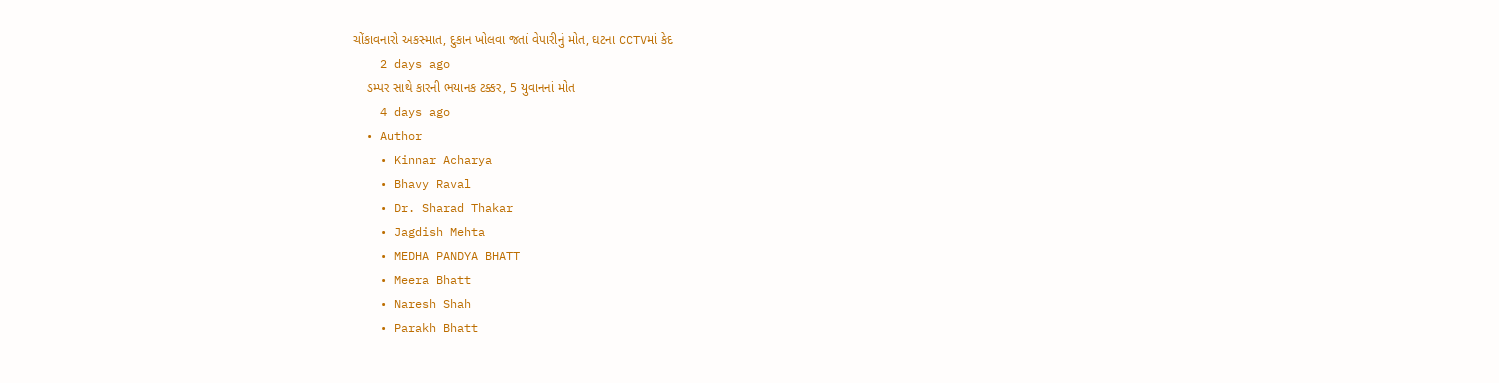ચોંકાવનારો અકસ્માત, દુકાન ખોલવા જતાં વેપારીનું મોત, ઘટના CCTVમાં કેદ
    2 days ago
    ડમ્પર સાથે કારની ભયાનક ટક્કર, 5 યુવાનનાં મોત
    4 days ago
  • Author
    • Kinnar Acharya
    • Bhavy Raval
    • Dr. Sharad Thakar
    • Jagdish Mehta
    • MEDHA PANDYA BHATT
    • Meera Bhatt
    • Naresh Shah
    • Parakh Bhatt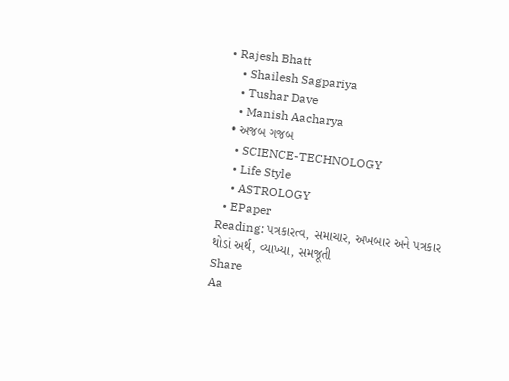• Rajesh Bhatt
    • Shailesh Sagpariya
    • Tushar Dave
    • Manish Aacharya
  • અજબ ગજબ
    • SCIENCE-TECHNOLOGY
    • Life Style
    • ASTROLOGY
  • EPaper
Reading: પત્રકારત્વ, સમાચાર, અખબાર અને પત્રકાર થોડાં અર્થ, વ્યાખ્યા, સમજૂતી
Share
Aa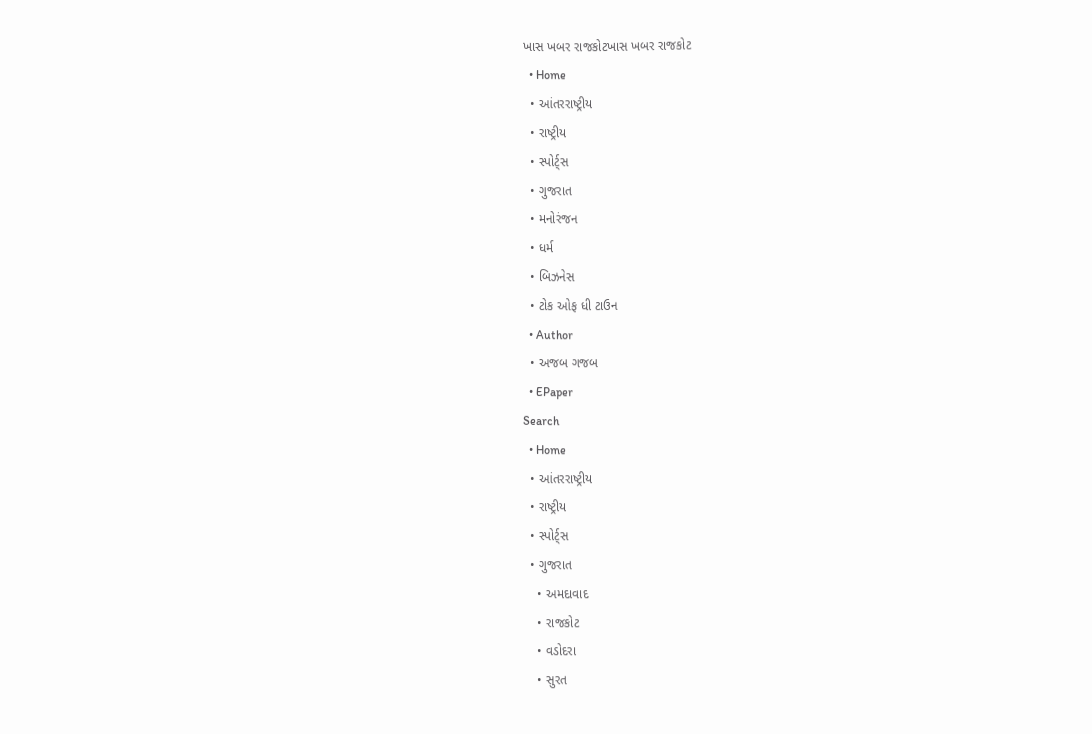ખાસ ખબર રાજકોટખાસ ખબર રાજકોટ
  • Home
  • આંતરરાષ્ટ્રીય
  • રાષ્ટ્રીય
  • સ્પોર્ટ્સ
  • ગુજરાત
  • મનોરંજન
  • ધર્મ
  • બિઝનેસ
  • ટોક ઓફ ધી ટાઉન
  • Author
  • અજબ ગજબ
  • EPaper
Search
  • Home
  • આંતરરાષ્ટ્રીય
  • રાષ્ટ્રીય
  • સ્પોર્ટ્સ
  • ગુજરાત
    • અમદાવાદ
    • રાજકોટ
    • વડોદરા
    • સુરત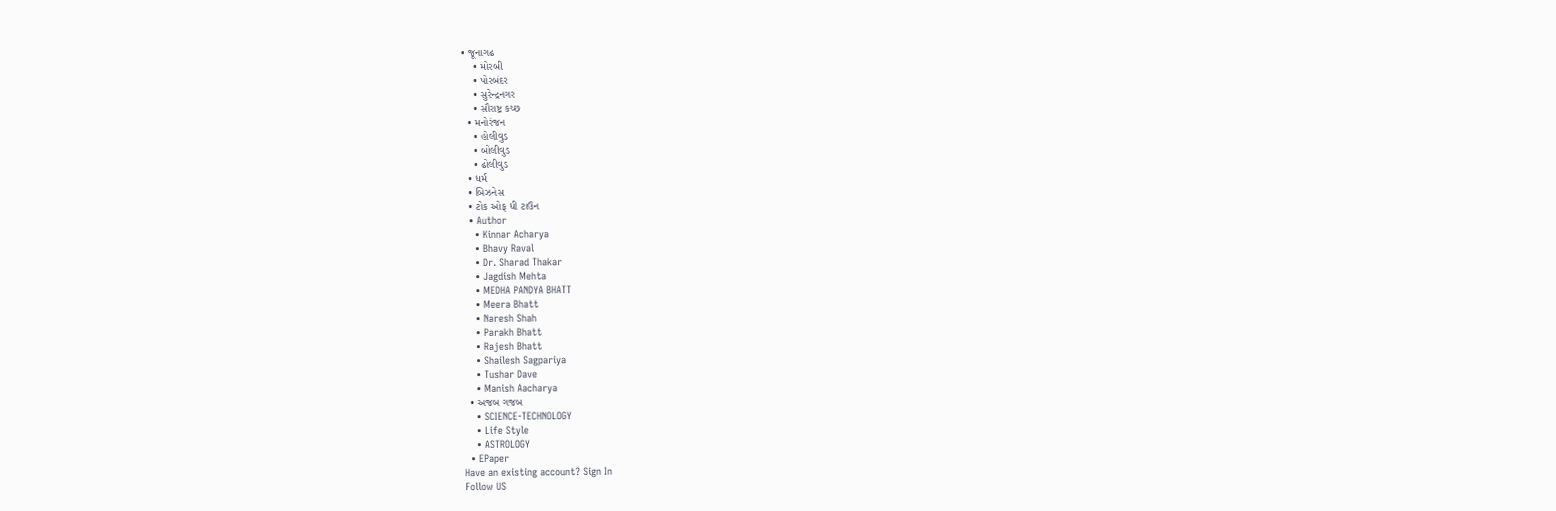• જૂનાગઢ
    • મોરબી
    • પોરબંદર
    • સુરેન્દ્રનગર
    • સૌરાષ્ટ્ર કચ્છ
  • મનોરંજન
    • હોલીવુડ
    • બોલીવુડ
    • ઢોલીવુડ
  • ધર્મ
  • બિઝનેસ
  • ટોક ઓફ ધી ટાઉન
  • Author
    • Kinnar Acharya
    • Bhavy Raval
    • Dr. Sharad Thakar
    • Jagdish Mehta
    • MEDHA PANDYA BHATT
    • Meera Bhatt
    • Naresh Shah
    • Parakh Bhatt
    • Rajesh Bhatt
    • Shailesh Sagpariya
    • Tushar Dave
    • Manish Aacharya
  • અજબ ગજબ
    • SCIENCE-TECHNOLOGY
    • Life Style
    • ASTROLOGY
  • EPaper
Have an existing account? Sign In
Follow US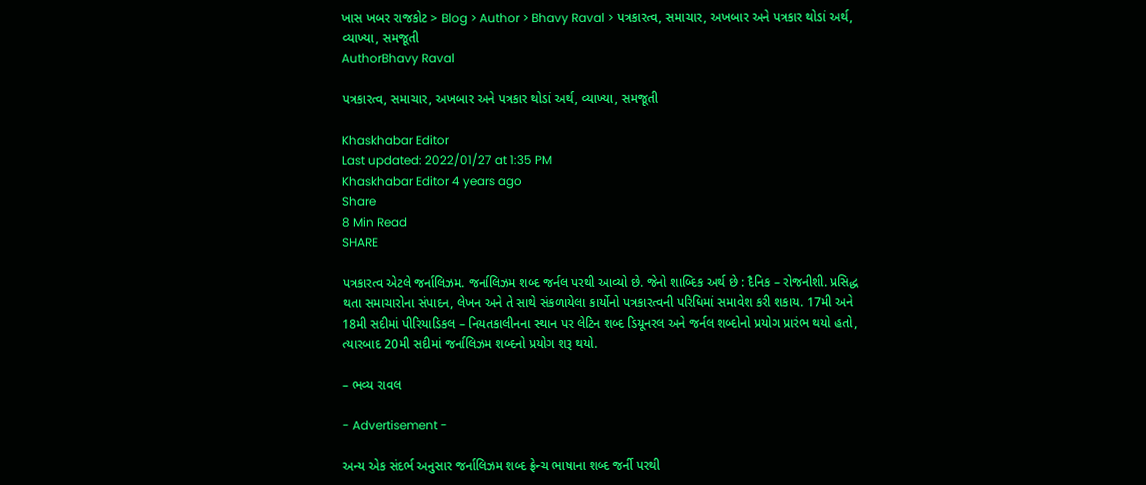ખાસ ખબર રાજકોટ > Blog > Author > Bhavy Raval > પત્રકારત્વ, સમાચાર, અખબાર અને પત્રકાર થોડાં અર્થ, વ્યાખ્યા, સમજૂતી
AuthorBhavy Raval

પત્રકારત્વ, સમાચાર, અખબાર અને પત્રકાર થોડાં અર્થ, વ્યાખ્યા, સમજૂતી

Khaskhabar Editor
Last updated: 2022/01/27 at 1:35 PM
Khaskhabar Editor 4 years ago
Share
8 Min Read
SHARE

પત્રકારત્વ એટલે જર્નાલિઝમ. જર્નાલિઝમ શબ્દ જર્નલ પરથી આવ્યો છે. જેનો શાબ્દિક અર્થ છે : દૈનિક – રોજનીશી. પ્રસિદ્ધ થતા સમાચારોના સંપાદન, લેખન અને તે સાથે સંકળાયેલા કાર્યોનો પત્રકારત્વની પરિધિમાં સમાવેશ કરી શકાય. 17મી અને 18મી સદીમાં પીરિયાડિકલ – નિયતકાલીનના સ્થાન પર લેટિન શબ્દ ડિયૂનરલ અને જર્નલ શબ્દોનો પ્રયોગ પ્રારંભ થયો હતો, ત્યારબાદ 20મી સદીમાં જર્નાલિઝમ શબ્દનો પ્રયોગ શરૂ થયો.

– ભવ્ય રાવલ

- Advertisement -

અન્ય એક સંદર્ભ અનુસાર જર્નાલિઝમ શબ્દ ફ્રેન્ચ ભાષાના શબ્દ જર્ની પરથી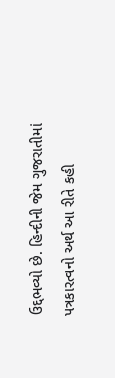ઉદ્દભવ્યો છે. હિન્દીની જેમ ગુજરાતીમાં પત્રકારત્વનો અર્થ આ રીતે કહી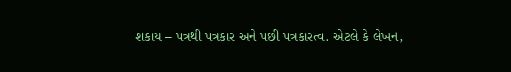શકાય – પત્રથી પત્રકાર અને પછી પત્રકારત્વ. એટલે કે લેખન,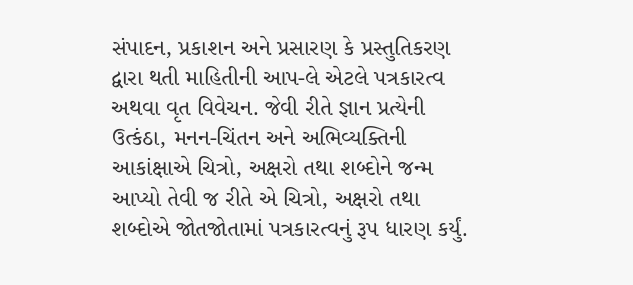સંપાદન, પ્રકાશન અને પ્રસારણ કે પ્રસ્તુતિકરણ દ્વારા થતી માહિતીની આપ-લે એટલે પત્રકારત્વ અથવા વૃત વિવેચન. જેવી રીતે જ્ઞાન પ્રત્યેની ઉત્કંઠા, મનન-ચિંતન અને અભિવ્યક્તિની આકાંક્ષાએ ચિત્રો, અક્ષરો તથા શબ્દોને જન્મ આપ્યો તેવી જ રીતે એ ચિત્રો, અક્ષરો તથા શબ્દોએ જોતજોતામાં પત્રકારત્વનું રૂપ ધારણ કર્યું.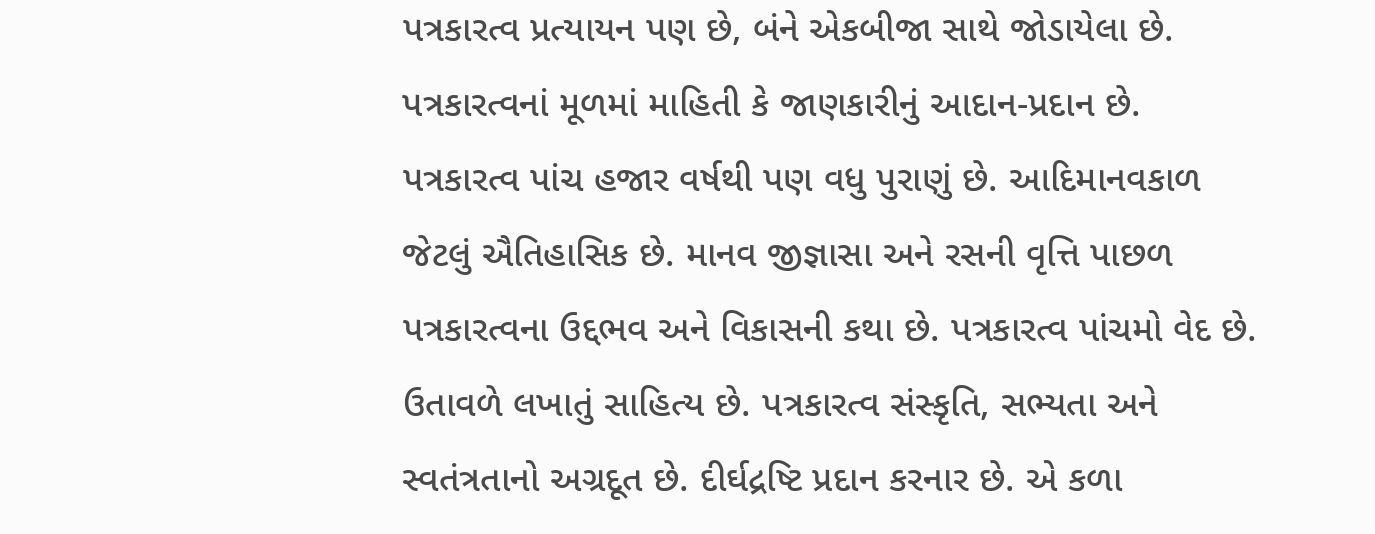પત્રકારત્વ પ્રત્યાયન પણ છે, બંને એકબીજા સાથે જોડાયેલા છે. પત્રકારત્વનાં મૂળમાં માહિતી કે જાણકારીનું આદાન-પ્રદાન છે. પત્રકારત્વ પાંચ હજાર વર્ષથી પણ વધુ પુરાણું છે. આદિમાનવકાળ જેટલું ઐતિહાસિક છે. માનવ જીજ્ઞાસા અને રસની વૃત્તિ પાછળ પત્રકારત્વના ઉદ્દભવ અને વિકાસની કથા છે. પત્રકારત્વ પાંચમો વેદ છે. ઉતાવળે લખાતું સાહિત્ય છે. પત્રકારત્વ સંસ્કૃતિ, સભ્યતા અને સ્વતંત્રતાનો અગ્રદૂત છે. દીર્ઘદ્રષ્ટિ પ્રદાન કરનાર છે. એ કળા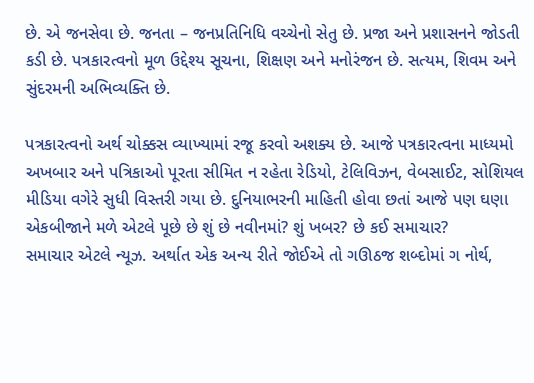છે. એ જનસેવા છે. જનતા – જનપ્રતિનિધિ વચ્ચેનો સેતુ છે. પ્રજા અને પ્રશાસનને જોડતી કડી છે. પત્રકારત્વનો મૂળ ઉદ્દેશ્ય સૂચના, શિક્ષણ અને મનોરંજન છે. સત્યમ, શિવમ અને સુંદરમની અભિવ્યક્તિ છે.

પત્રકારત્વનો અર્થ ચોક્કસ વ્યાખ્યામાં રજૂ કરવો અશક્ય છે. આજે પત્રકારત્વના માધ્યમો અખબાર અને પત્રિકાઓ પૂરતા સીમિત ન રહેતા રેડિયો, ટેલિવિઝન, વેબસાઈટ, સોશિયલ મીડિયા વગેરે સુધી વિસ્તરી ગયા છે. દુનિયાભરની માહિતી હોવા છતાં આજે પણ ઘણા એકબીજાને મળે એટલે પૂછે છે શું છે નવીનમાં? શું ખબર? છે કઈ સમાચાર?
સમાચાર એટલે ન્યૂઝ. અર્થાત એક અન્ય રીતે જોઈએ તો ગઊઠજ શબ્દોમાં ગ નોર્થ,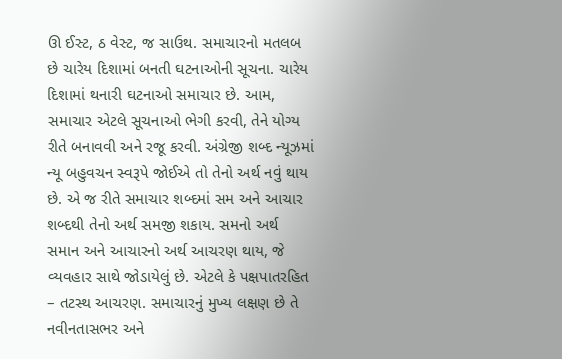ઊ ઈસ્ટ, ઠ વેસ્ટ, જ સાઉથ. સમાચારનો મતલબ છે ચારેય દિશામાં બનતી ઘટનાઓની સૂચના. ચારેય દિશામાં થનારી ઘટનાઓ સમાચાર છે. આમ, સમાચાર એટલે સૂચનાઓ ભેગી કરવી, તેને યોગ્ય રીતે બનાવવી અને રજૂ કરવી. અંગ્રેજી શબ્દ ન્યૂઝમાં ન્યૂ બહુવચન સ્વરૂપે જોઈએ તો તેનો અર્થ નવું થાય છે. એ જ રીતે સમાચાર શબ્દમાં સમ અને આચાર શબ્દથી તેનો અર્થ સમજી શકાય. સમનો અર્થ સમાન અને આચારનો અર્થ આચરણ થાય, જે વ્યવહાર સાથે જોડાયેલું છે. એટલે કે પક્ષપાતરહિત – તટસ્થ આચરણ. સમાચારનું મુખ્ય લક્ષણ છે તે નવીનતાસભર અને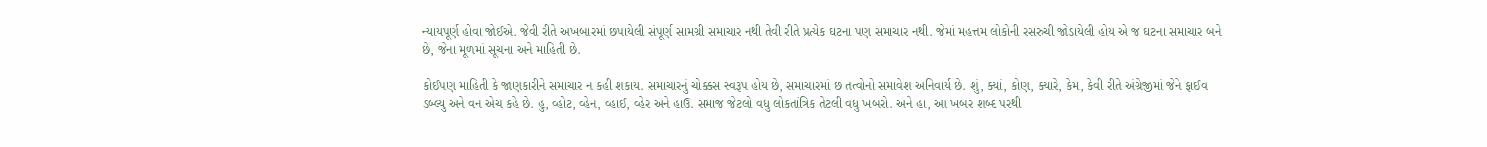ન્યાયપૂર્ણ હોવા જોઈએ. જેવી રીતે અખબારમાં છપાયેલી સંપૂર્ણ સામગ્રી સમાચાર નથી તેવી રીતે પ્રત્યેક ઘટના પણ સમાચાર નથી. જેમાં મહત્તમ લોકોની રસરુચી જોડાયેલી હોય એ જ ઘટના સમાચાર બને છે, જેના મૂળમાં સૂચના અને માહિતી છે.

કોઈપણ માહિતી કે જાણકારીને સમાચાર ન કહી શકાય. સમાચારનું ચોક્કસ સ્વરૂપ હોય છે, સમાચારમાં છ તત્વોનો સમાવેશ અનિવાર્ય છે. શું, ક્યાં, કોણ, ક્યારે, કેમ, કેવી રીતે અંગ્રેજીમાં જેને ફાઈવ ડબ્લ્યુ અને વન એચ કહે છે. હુ, વ્હોટ, વ્હેન, વ્હાઈ, વ્હેર અને હાઉ. સમાજ જેટલો વધુ લોકતાંત્રિક તેટલી વધુ ખબરો. અને હા, આ ખબર શબ્દ પરથી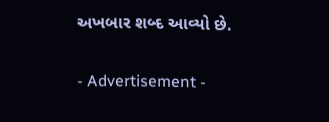અખબાર શબ્દ આવ્યો છે.

- Advertisement -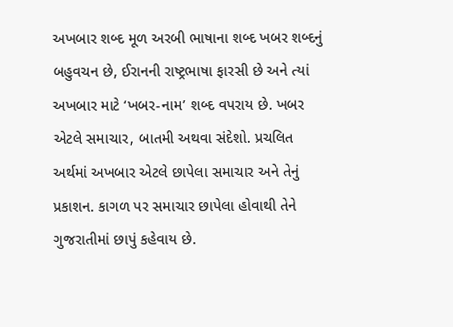અખબાર શબ્દ મૂળ અરબી ભાષાના શબ્દ ખબર શબ્દનું બહુવચન છે, ઈરાનની રાષ્ટ્રભાષા ફારસી છે અને ત્યાં અખબાર માટે ‘ખબર-નામ’ શબ્દ વપરાય છે. ખબર એટલે સમાચાર, બાતમી અથવા સંદેશો. પ્રચલિત અર્થમાં અખબાર એટલે છાપેલા સમાચાર અને તેનું પ્રકાશન. કાગળ પર સમાચાર છાપેલા હોવાથી તેને ગુજરાતીમાં છાપું કહેવાય છે.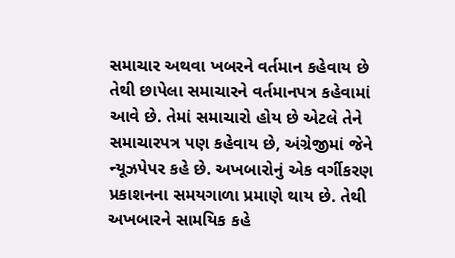સમાચાર અથવા ખબરને વર્તમાન કહેવાય છે તેથી છાપેલા સમાચારને વર્તમાનપત્ર કહેવામાં આવે છે. તેમાં સમાચારો હોય છે એટલે તેને સમાચારપત્ર પણ કહેવાય છે, અંગ્રેજીમાં જેને ન્યૂઝપેપર કહે છે. અખબારોનું એક વર્ગીકરણ પ્રકાશનના સમયગાળા પ્રમાણે થાય છે. તેથી અખબારને સામયિક કહે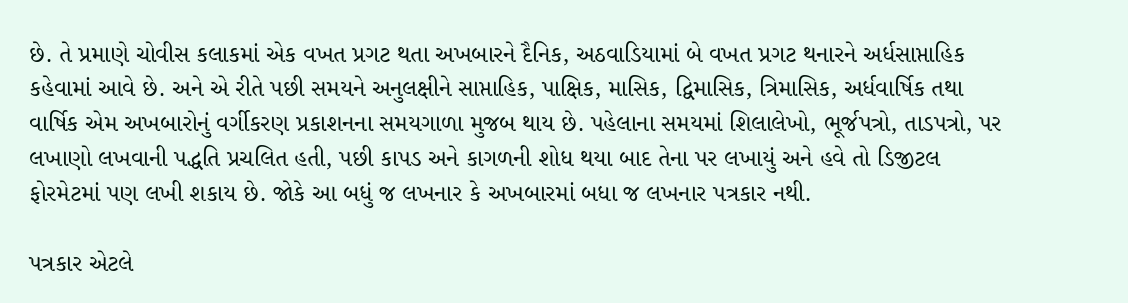છે. તે પ્રમાણે ચોવીસ કલાકમાં એક વખત પ્રગટ થતા અખબારને દૈનિક, અઠવાડિયામાં બે વખત પ્રગટ થનારને અર્ધસાપ્તાહિક કહેવામાં આવે છે. અને એ રીતે પછી સમયને અનુલક્ષીને સાપ્તાહિક, પાક્ષિક, માસિક, દ્વિમાસિક, ત્રિમાસિક, અર્ધવાર્ષિક તથા વાર્ષિક એમ અખબારોનું વર્ગીકરણ પ્રકાશનના સમયગાળા મુજબ થાય છે. પહેલાના સમયમાં શિલાલેખો, ભૂર્જપત્રો, તાડપત્રો, પર લખાણો લખવાની પદ્ધતિ પ્રચલિત હતી, પછી કાપડ અને કાગળની શોધ થયા બાદ તેના પર લખાયું અને હવે તો ડિજીટલ ફોરમેટમાં પણ લખી શકાય છે. જોકે આ બધું જ લખનાર કે અખબારમાં બધા જ લખનાર પત્રકાર નથી.

પત્રકાર એટલે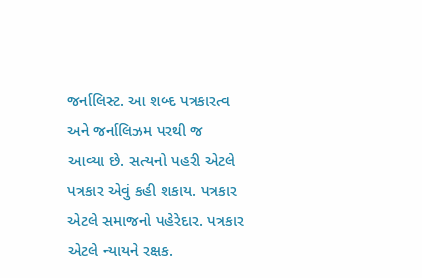જર્નાલિસ્ટ. આ શબ્દ પત્રકારત્વ અને જર્નાલિઝમ પરથી જ આવ્યા છે. સત્યનો પહરી એટલે પત્રકાર એવું કહી શકાય. પત્રકાર એટલે સમાજનો પહેરેદાર. પત્રકાર એટલે ન્યાયને રક્ષક.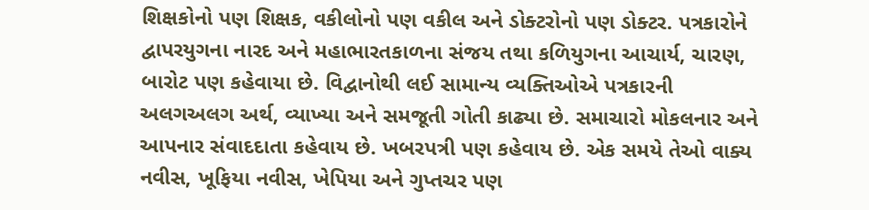શિક્ષકોનો પણ શિક્ષક, વકીલોનો પણ વકીલ અને ડોક્ટરોનો પણ ડોક્ટર. પત્રકારોને દ્વાપરયુગના નારદ અને મહાભારતકાળના સંજય તથા કળિયુગના આચાર્ય, ચારણ, બારોટ પણ કહેવાયા છે. વિદ્વાનોથી લઈ સામાન્ય વ્યક્તિઓએ પત્રકારની અલગઅલગ અર્થ, વ્યાખ્યા અને સમજૂતી ગોતી કાઢ્યા છે. સમાચારો મોકલનાર અને આપનાર સંવાદદાતા કહેવાય છે. ખબરપત્રી પણ કહેવાય છે. એક સમયે તેઓ વાક્ય નવીસ, ખૂફિયા નવીસ, ખેપિયા અને ગુપ્તચર પણ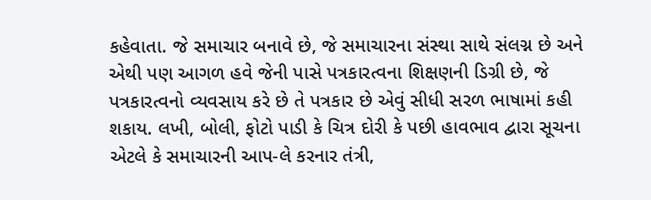કહેવાતા. જે સમાચાર બનાવે છે, જે સમાચારના સંસ્થા સાથે સંલગ્ન છે અને એથી પણ આગળ હવે જેની પાસે પત્રકારત્વના શિક્ષણની ડિગ્રી છે, જે પત્રકારત્વનો વ્યવસાય કરે છે તે પત્રકાર છે એવું સીધી સરળ ભાષામાં કહી શકાય. લખી, બોલી, ફોટો પાડી કે ચિત્ર દોરી કે પછી હાવભાવ દ્વારા સૂચના એટલે કે સમાચારની આપ-લે કરનાર તંત્રી,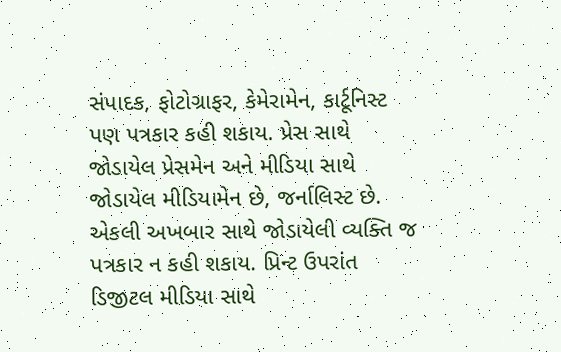સંપાદક, ફોટોગ્રાફર, કેમેરામેન, કાર્ટૂનિસ્ટ પણ પત્રકાર કહી શકાય. પ્રેસ સાથે જોડાયેલ પ્રેસમેન અને મીડિયા સાથે જોડાયેલ મીડિયામેન છે, જર્નાલિસ્ટ છે. એકલી અખબાર સાથે જોડાયેલી વ્યક્તિ જ પત્રકાર ન કહી શકાય. પ્રિન્ટ ઉપરાંત ડિજીટલ મીડિયા સાથે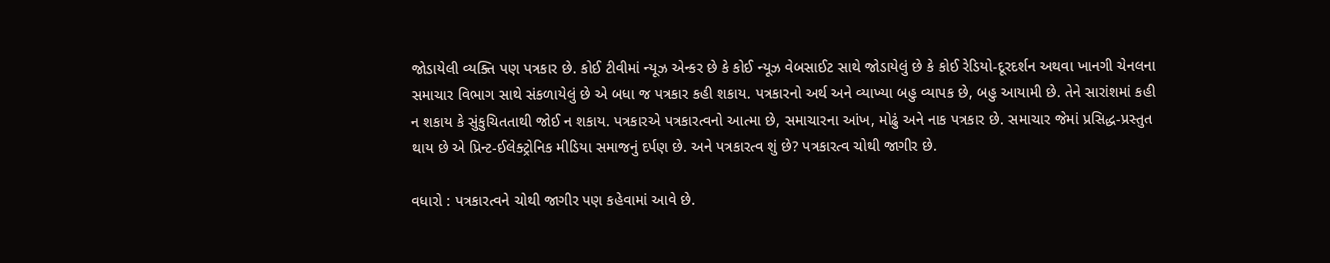જોડાયેલી વ્યક્તિ પણ પત્રકાર છે. કોઈ ટીવીમાં ન્યૂઝ એન્કર છે કે કોઈ ન્યૂઝ વેબસાઈટ સાથે જોડાયેલું છે કે કોઈ રેડિયો-દૂરદર્શન અથવા ખાનગી ચેનલના સમાચાર વિભાગ સાથે સંકળાયેલું છે એ બધા જ પત્રકાર કહી શકાય. પત્રકારનો અર્થ અને વ્યાખ્યા બહુ વ્યાપક છે, બહુ આયામી છે. તેને સારાંશમાં કહી ન શકાય કે સુંકુચિતતાથી જોઈ ન શકાય. પત્રકારએ પત્રકારત્વનો આત્મા છે, સમાચારના આંખ, મોઢું અને નાક પત્રકાર છે. સમાચાર જેમાં પ્રસિદ્ધ-પ્રસ્તુત થાય છે એ પ્રિન્ટ-ઈલેક્ટ્રોનિક મીડિયા સમાજનું દર્પણ છે. અને પત્રકારત્વ શું છે? પત્રકારત્વ ચોથી જાગીર છે.

વધારો : પત્રકારત્વને ચોથી જાગીર પણ કહેવામાં આવે છે.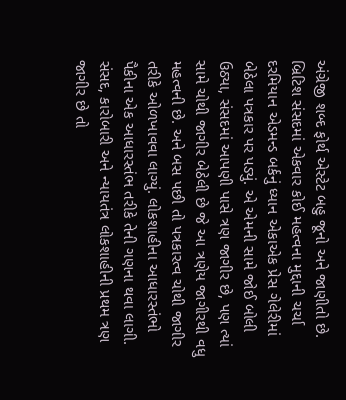અંગ્રેજી શબ્દ ફોર્થ એસ્ટેટ બહુ જૂનો અને જાણીતો છે. બ્રિટિશ સંસદમાં એકવાર કોઈ મહત્વના મુદ્દાની ચર્ચા દરમિયાન એડમન્ડ બર્કનું ધ્યાન એકાએક પ્રેસ ગેલેરીમાં બેઠેલા પત્રકાર પર પડ્યું. એ એમની સામે જોઈ બોલી ઉઠ્યા, સંસદમાં આપણી પાસે ત્રણ જાગીર છે, પણ ત્યાં સામે ચોથી જાગીર બેઠેલી છે જે આ ત્રણેય જાગીરથી વધુ મહત્વની છે. અને બસ પછી તો પત્રકારત્વ ચોથી જાગીર તરીકે ઓળખાવવા લાગ્યું. લોકશાહીના આધારસ્તંભો પૈકીના એક આધારસ્તંભ તરીકે તેની ગણના થવા લાગી. સંસદ, કારોબારી અને ન્યાયતંત્ર લોકશાહીની પ્રથમ ત્રણ જાગીર છે તો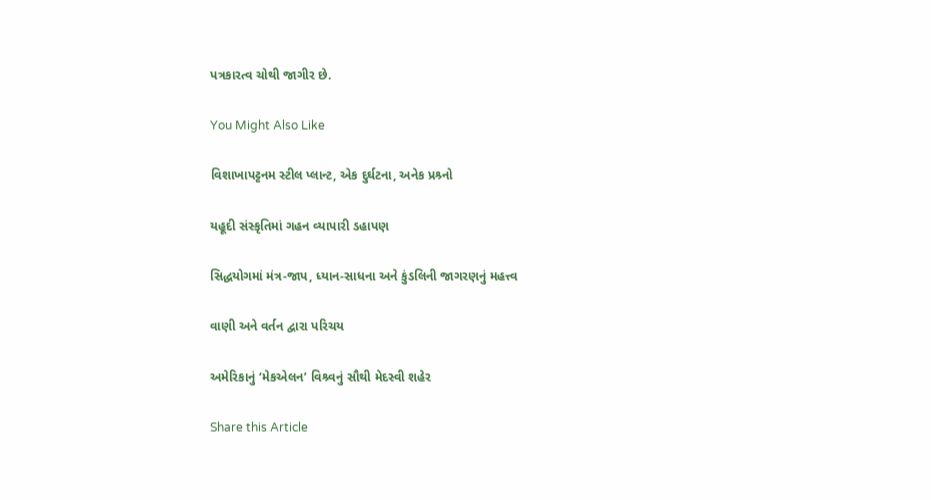પત્રકારત્વ ચોથી જાગીર છે.

You Might Also Like

વિશાખાપટ્ટનમ સ્ટીલ પ્લાન્ટ, એક દુર્ઘટના, અનેક પ્રશ્ર્નો

યહૂદી સંસ્કૃતિમાં ગહન વ્યાપારી ડહાપણ

સિદ્ધયોગમાં મંત્ર-જાપ, ધ્યાન-સાધના અને કુંડલિની જાગરણનું મહત્ત્વ

વાણી અને વર્તન દ્વારા પરિચય

અમેરિકાનું ‘મેકએલન’ વિશ્ર્વનું સૌથી મેદસ્વી શહેર

Share this Article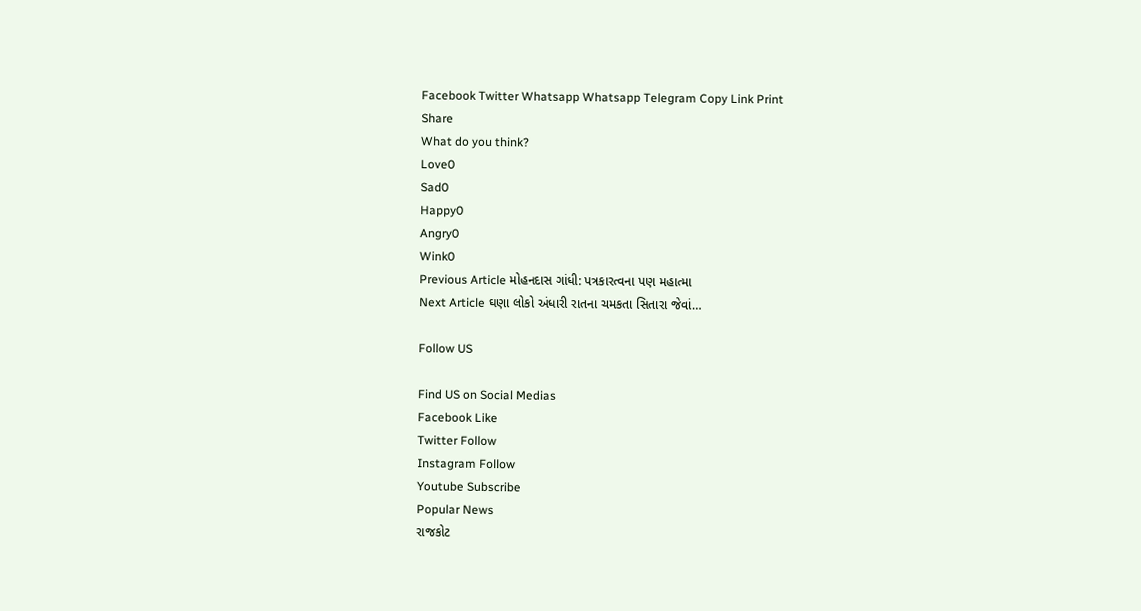Facebook Twitter Whatsapp Whatsapp Telegram Copy Link Print
Share
What do you think?
Love0
Sad0
Happy0
Angry0
Wink0
Previous Article મોહનદાસ ગાંધી: પત્રકારત્વના પણ મહાત્મા
Next Article ઘણા લોકો અંધારી રાતના ચમકતા સિતારા જેવાં…

Follow US

Find US on Social Medias
Facebook Like
Twitter Follow
Instagram Follow
Youtube Subscribe
Popular News
રાજકોટ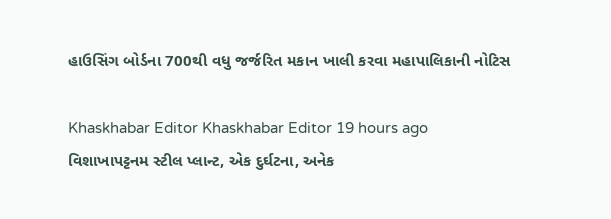હાઉસિંગ બોર્ડના 700થી વધુ જર્જરિત મકાન ખાલી કરવા મહાપાલિકાની નોટિસ

Khaskhabar Editor Khaskhabar Editor 19 hours ago
વિશાખાપટ્ટનમ સ્ટીલ પ્લાન્ટ, એક દુર્ઘટના, અનેક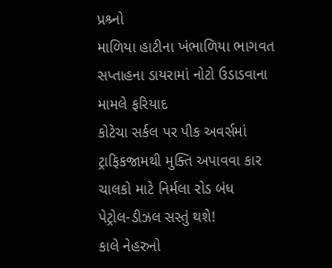પ્રશ્ર્નો
માળિયા હાટીના ખંભાળિયા ભાગવત સપ્તાહના ડાયરામાં નોટો ઉડાડવાના મામલે ફરિયાદ
કોટેચા સર્કલ પર પીક અવર્સમાં ટ્રાફિકજામથી મુક્તિ અપાવવા કાર ચાલકો માટે નિર્મલા રોડ બંધ
પેટ્રોલ-ડીઝલ સસ્તું થશે!
કાલે નેહરુનો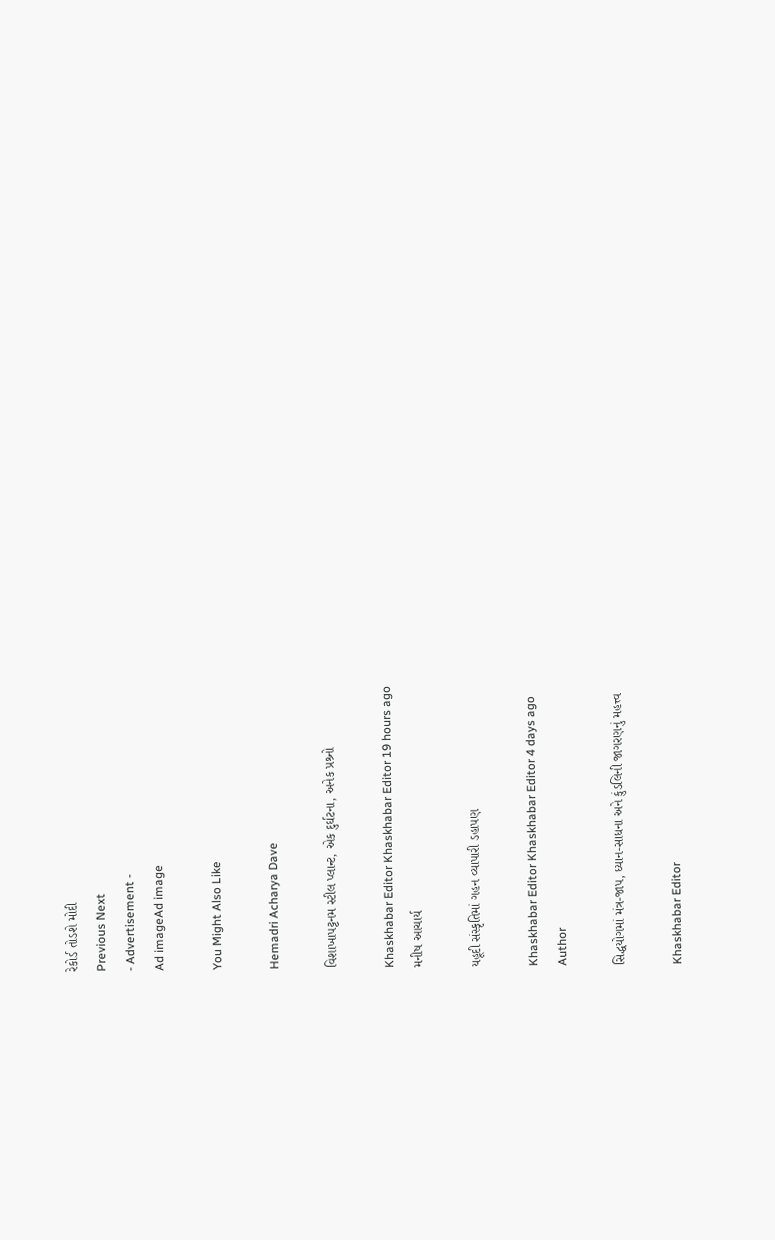રેકોર્ડ તોડશે મોદી
Previous Next
- Advertisement -
Ad imageAd image

You Might Also Like

Hemadri Acharya Dave

વિશાખાપટ્ટનમ સ્ટીલ પ્લાન્ટ, એક દુર્ઘટના, અનેક પ્રશ્ર્નો

Khaskhabar Editor Khaskhabar Editor 19 hours ago
મનીષ આચાર્ય

યહૂદી સંસ્કૃતિમાં ગહન વ્યાપારી ડહાપણ

Khaskhabar Editor Khaskhabar Editor 4 days ago
Author

સિદ્ધયોગમાં મંત્ર-જાપ, ધ્યાન-સાધના અને કુંડલિની જાગરણનું મહત્ત્વ

Khaskhabar Editor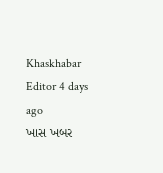Khaskhabar Editor 4 days ago
ખાસ ખબર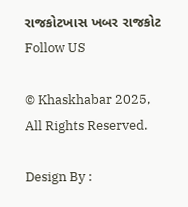રાજકોટખાસ ખબર રાજકોટ
Follow US

© Khaskhabar 2025, All Rights Reserved.

Design By :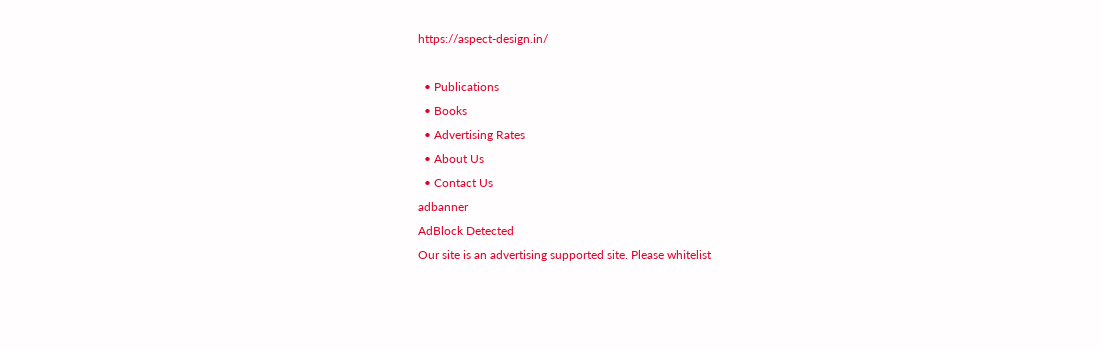https://aspect-design.in/

  • Publications
  • Books
  • Advertising Rates
  • About Us
  • Contact Us
adbanner
AdBlock Detected
Our site is an advertising supported site. Please whitelist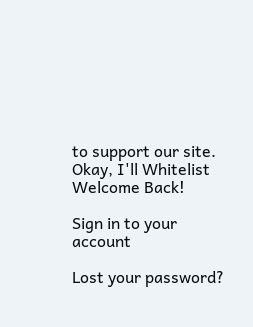to support our site.
Okay, I'll Whitelist
Welcome Back!

Sign in to your account

Lost your password?